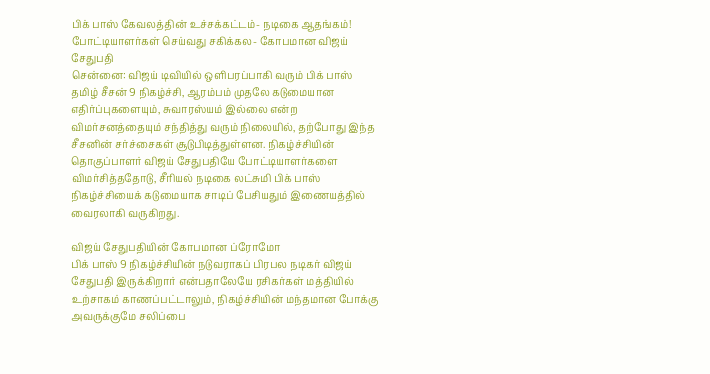பிக் பாஸ் கேவலத்தின் உச்சக்கட்டம்- நடிகை ஆதங்கம்! போட்டியாளர்கள் செய்வது சகிக்கல- கோபமான விஜய் சேதுபதி
சென்னை: விஜய் டிவியில் ஒளிபரப்பாகி வரும் பிக் பாஸ் தமிழ் சீசன் 9 நிகழ்ச்சி, ஆரம்பம் முதலே கடுமையான எதிர்ப்புகளையும், சுவாரஸ்யம் இல்லை என்ற விமர்சனத்தையும் சந்தித்து வரும் நிலையில், தற்போது இந்த சீசனின் சர்ச்சைகள் சூடுபிடித்துள்ளன. நிகழ்ச்சியின் தொகுப்பாளர் விஜய் சேதுபதியே போட்டியாளர்களை விமர்சித்ததோடு, சீரியல் நடிகை லட்சுமி பிக் பாஸ் நிகழ்ச்சியைக் கடுமையாக சாடிப் பேசியதும் இணையத்தில் வைரலாகி வருகிறது.

விஜய் சேதுபதியின் கோபமான ப்ரோமோ
பிக் பாஸ் 9 நிகழ்ச்சியின் நடுவராகப் பிரபல நடிகர் விஜய் சேதுபதி இருக்கிறார் என்பதாலேயே ரசிகர்கள் மத்தியில் உற்சாகம் காணப்பட்டாலும், நிகழ்ச்சியின் மந்தமான போக்கு அவருக்குமே சலிப்பை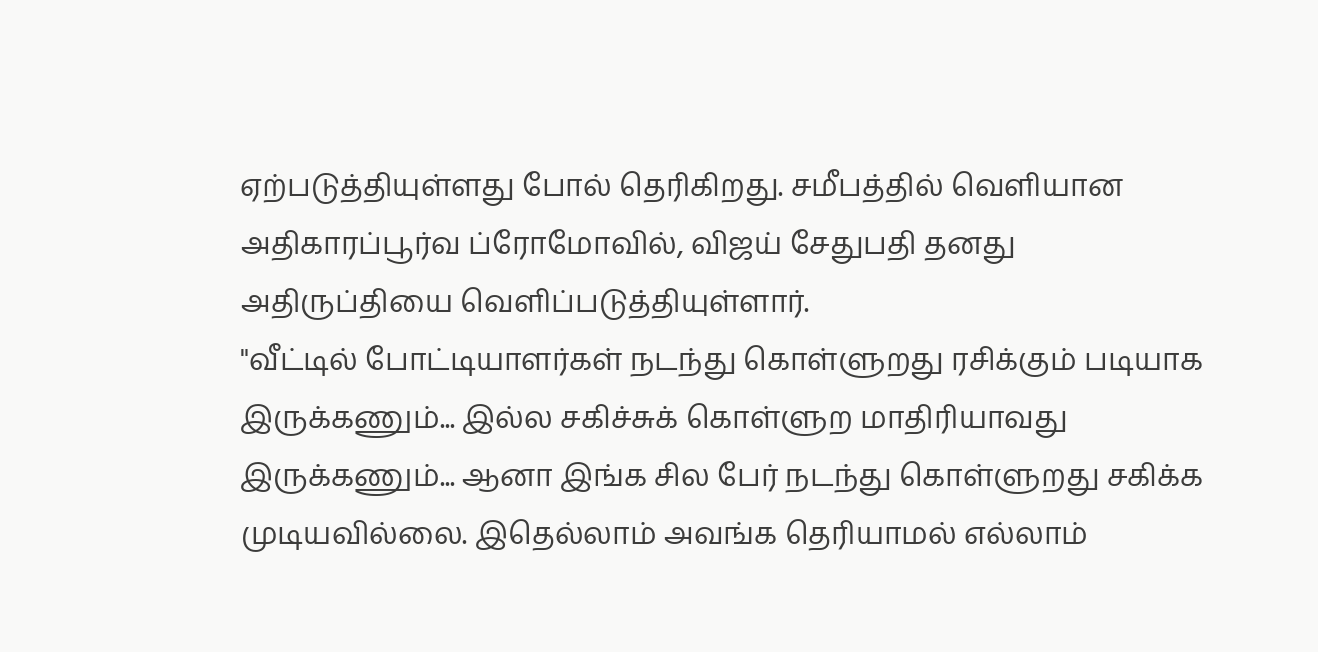ஏற்படுத்தியுள்ளது போல் தெரிகிறது. சமீபத்தில் வெளியான அதிகாரப்பூர்வ ப்ரோமோவில், விஜய் சேதுபதி தனது அதிருப்தியை வெளிப்படுத்தியுள்ளார்.
"வீட்டில் போட்டியாளர்கள் நடந்து கொள்ளுறது ரசிக்கும் படியாக இருக்கணும்... இல்ல சகிச்சுக் கொள்ளுற மாதிரியாவது இருக்கணும்... ஆனா இங்க சில பேர் நடந்து கொள்ளுறது சகிக்க முடியவில்லை. இதெல்லாம் அவங்க தெரியாமல் எல்லாம்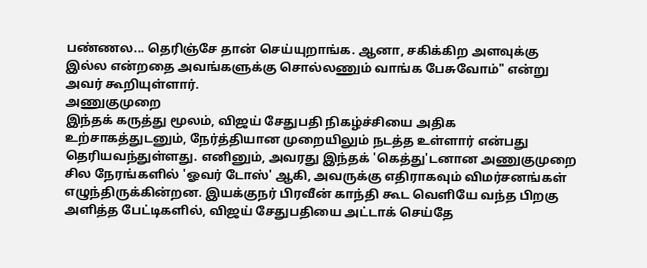பண்ணல... தெரிஞ்சே தான் செய்யுறாங்க. ஆனா, சகிக்கிற அளவுக்கு இல்ல என்றதை அவங்களுக்கு சொல்லணும் வாங்க பேசுவோம்" என்று அவர் கூறியுள்ளார்.
அணுகுமுறை
இந்தக் கருத்து மூலம், விஜய் சேதுபதி நிகழ்ச்சியை அதிக உற்சாகத்துடனும், நேர்த்தியான முறையிலும் நடத்த உள்ளார் என்பது தெரியவந்துள்ளது. எனினும், அவரது இந்தக் 'கெத்து'டனான அணுகுமுறை சில நேரங்களில் 'ஓவர் டோஸ்' ஆகி, அவருக்கு எதிராகவும் விமர்சனங்கள் எழுந்திருக்கின்றன. இயக்குநர் பிரவீன் காந்தி கூட வெளியே வந்த பிறகு அளித்த பேட்டிகளில், விஜய் சேதுபதியை அட்டாக் செய்தே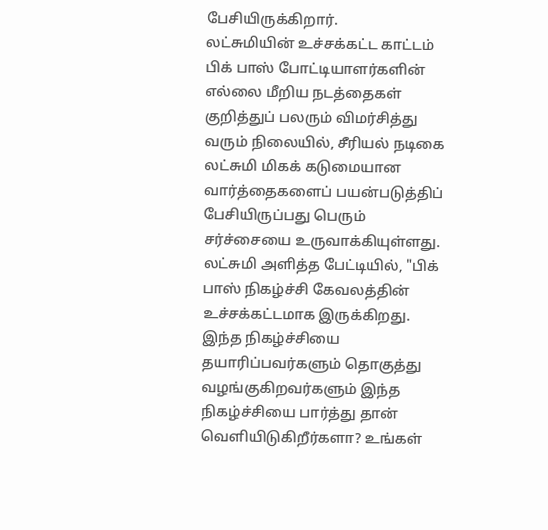பேசியிருக்கிறார்.
லட்சுமியின் உச்சக்கட்ட காட்டம்
பிக் பாஸ் போட்டியாளர்களின் எல்லை மீறிய நடத்தைகள் குறித்துப் பலரும் விமர்சித்து வரும் நிலையில், சீரியல் நடிகை லட்சுமி மிகக் கடுமையான வார்த்தைகளைப் பயன்படுத்திப் பேசியிருப்பது பெரும் சர்ச்சையை உருவாக்கியுள்ளது. லட்சுமி அளித்த பேட்டியில், "பிக் பாஸ் நிகழ்ச்சி கேவலத்தின் உச்சக்கட்டமாக இருக்கிறது. இந்த நிகழ்ச்சியை தயாரிப்பவர்களும் தொகுத்து வழங்குகிறவர்களும் இந்த நிகழ்ச்சியை பார்த்து தான் வெளியிடுகிறீர்களா? உங்கள்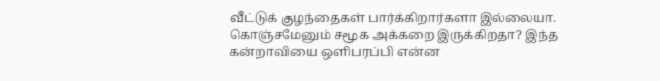வீட்டுக் குழந்தைகள் பார்க்கிறார்களா இல்லையா. கொஞ்சமேனும் சமூக அக்கறை இருக்கிறதா? இந்த கன்றாவியை ஒளிபரப்பி என்ன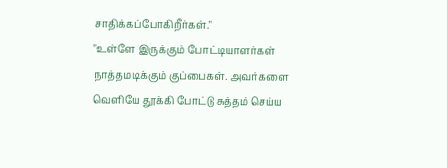சாதிக்கப்போகிறீர்கள்."
"உள்ளே இருக்கும் போட்டியாளர்கள் நாத்தமடிக்கும் குப்பைகள். அவர்களை வெளியே தூக்கி போட்டு சுத்தம் செய்ய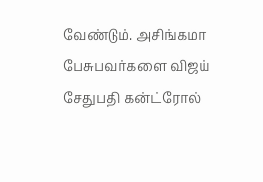வேண்டும். அசிங்கமா பேசுபவர்களை விஜய் சேதுபதி கன்ட்ரோல்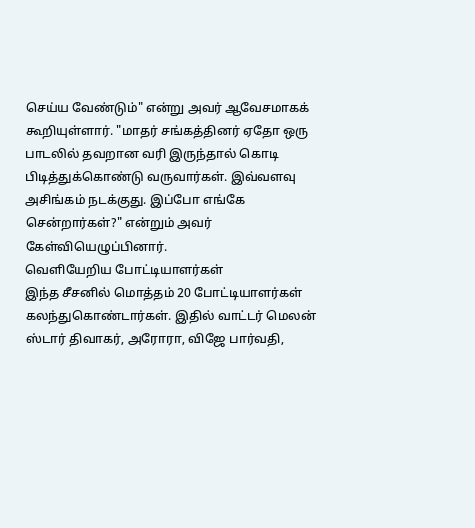செய்ய வேண்டும்" என்று அவர் ஆவேசமாகக் கூறியுள்ளார். "மாதர் சங்கத்தினர் ஏதோ ஒரு பாடலில் தவறான வரி இருந்தால் கொடி பிடித்துக்கொண்டு வருவார்கள். இவ்வளவு அசிங்கம் நடக்குது. இப்போ எங்கே சென்றார்கள்?" என்றும் அவர் கேள்வியெழுப்பினார்.
வெளியேறிய போட்டியாளர்கள்
இந்த சீசனில் மொத்தம் 20 போட்டியாளர்கள் கலந்துகொண்டார்கள். இதில் வாட்டர் மெலன் ஸ்டார் திவாகர், அரோரா, விஜே பார்வதி,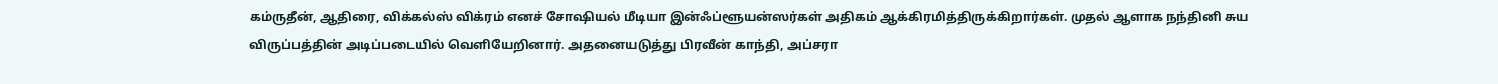கம்ருதீன், ஆதிரை, விக்கல்ஸ் விக்ரம் எனச் சோஷியல் மீடியா இன்ஃப்ளூயன்ஸர்கள் அதிகம் ஆக்கிரமித்திருக்கிறார்கள். முதல் ஆளாக நந்தினி சுய விருப்பத்தின் அடிப்படையில் வெளியேறினார். அதனையடுத்து பிரவீன் காந்தி, அப்சரா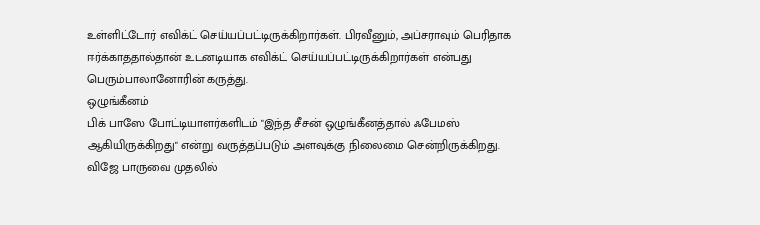உள்ளிட்டோர் எவிக்ட் செய்யப்பட்டிருக்கிறார்கள். பிரவீனும், அப்சராவும் பெரிதாக ஈர்க்காததால்தான் உடனடியாக எவிக்ட் செய்யப்பட்டிருக்கிறார்கள் என்பது பெரும்பாலானோரின் கருத்து.
ஒழுங்கீனம்
பிக் பாஸே போட்டியாளர்களிடம் "இந்த சீசன் ஒழுங்கீனத்தால் ஃபேமஸ் ஆகியிருக்கிறது" என்று வருத்தப்படும் அளவுக்கு நிலைமை சென்றிருக்கிறது. விஜே பாருவை முதலில்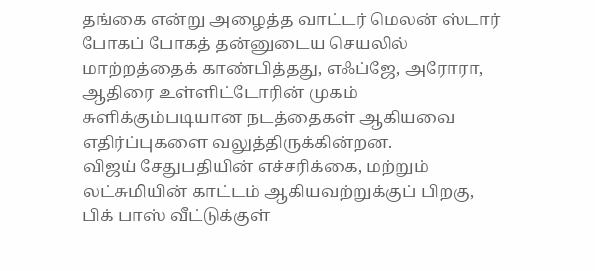தங்கை என்று அழைத்த வாட்டர் மெலன் ஸ்டார் போகப் போகத் தன்னுடைய செயலில் மாற்றத்தைக் காண்பித்தது, எஃப்ஜே, அரோரா, ஆதிரை உள்ளிட்டோரின் முகம் சுளிக்கும்படியான நடத்தைகள் ஆகியவை எதிர்ப்புகளை வலுத்திருக்கின்றன.
விஜய் சேதுபதியின் எச்சரிக்கை, மற்றும் லட்சுமியின் காட்டம் ஆகியவற்றுக்குப் பிறகு, பிக் பாஸ் வீட்டுக்குள்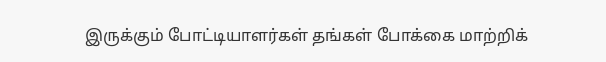இருக்கும் போட்டியாளர்கள் தங்கள் போக்கை மாற்றிக்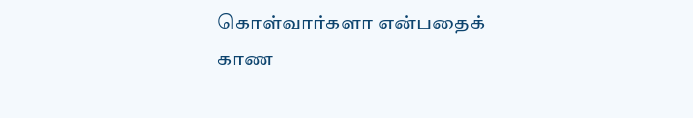கொள்வார்களா என்பதைக் காண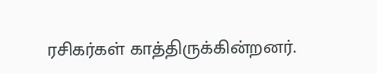ரசிகர்கள் காத்திருக்கின்றனர்.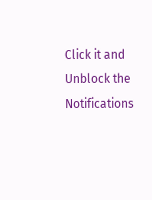Click it and Unblock the Notifications